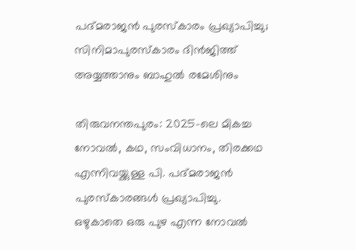പദ്മരാജൻ പുരസ്കാരം പ്രഖ്യാപിച്ചു; സിനിമാപുരസ്കാരം ദിൻജിത്ത് അയ്യത്താനും ബാഹുൽ രമേശിനും

തിരുവനന്തപുരം: 2025-ലെ മികച്ച നോവൽ, കഥ, സംവിധാനം, തിരക്കഥ എന്നിവയ്ക്കുള്ള പി. പദ്മരാജൻ പുരസ്കാരങ്ങൾ പ്രഖ്യാപിച്ചു. ഒഴുകാതെ ഒരു പുഴ എന്ന നോവൽ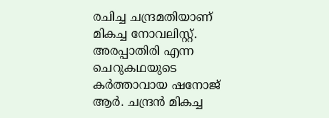രചിച്ച ചന്ദ്രമതിയാണ് മികച്ച നോവലിസ്റ്റ്. അരപ്പാതിരി എന്ന ചെറുകഥയുടെ കർത്താവായ ഷനോജ് ആർ. ചന്ദ്രൻ മികച്ച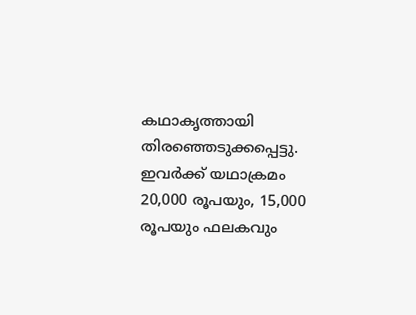കഥാകൃത്തായി തിരഞ്ഞെടുക്കപ്പെട്ടു. ഇവർക്ക് യഥാക്രമം 20,000 രൂപയും, 15,000 രൂപയും ഫലകവും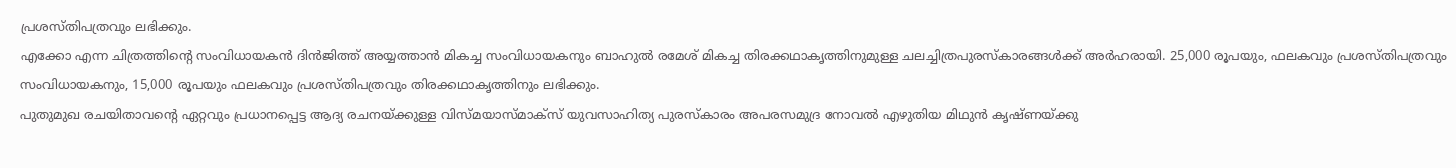പ്രശസ്തിപത്രവും ലഭിക്കും.
എക്കോ എന്ന ചിത്രത്തിന്റെ സംവിധായകൻ ദിൻജിത്ത് അയ്യത്താൻ മികച്ച സംവിധായകനും ബാഹുൽ രമേശ് മികച്ച തിരക്കഥാകൃത്തിനുമുള്ള ചലച്ചിത്രപുരസ്കാരങ്ങൾക്ക് അർഹരായി. 25,000 രൂപയും, ഫലകവും പ്രശസ്തിപത്രവും സംവിധായകനും, 15,000 രൂപയും ഫലകവും പ്രശസ്തിപത്രവും തിരക്കഥാകൃത്തിനും ലഭിക്കും.
പുതുമുഖ രചയിതാവന്റെ ഏറ്റവും പ്രധാനപ്പെട്ട ആദ്യ രചനയ്ക്കുള്ള വിസ്മയാസ്മാക്സ് യുവസാഹിത്യ പുരസ്കാരം അപരസമുദ്ര നോവൽ എഴുതിയ മിഥുൻ കൃഷ്ണയ്ക്കു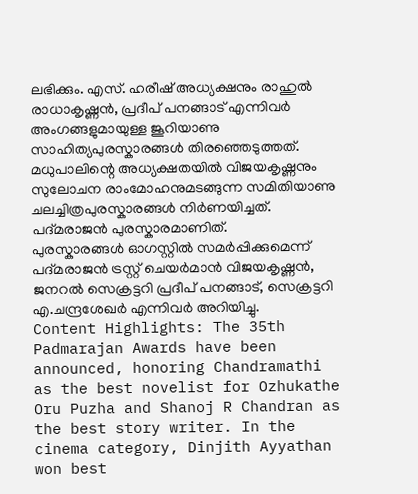ലഭിക്കും. എസ്. ഹരീഷ് അധ്യക്ഷനും രാഹുൽ രാധാകൃഷ്ണൻ, പ്രദീപ് പനങ്ങാട് എന്നിവർ അംഗങ്ങളുമായുള്ള ജൂറിയാണു സാഹിത്യപുരസ്കാരങ്ങൾ തിരഞ്ഞെടുത്തത്. മധുപാലിന്റെ അധ്യക്ഷതയിൽ വിജയകൃഷ്ണനും സുലോചന രാംമോഹനുമടങ്ങുന്ന സമിതിയാണു ചലച്ചിത്രപുരസ്കാരങ്ങൾ നിർണയിച്ചത്. പദ്മരാജൻ പുരസ്കാരമാണിത്.
പുരസ്കാരങ്ങൾ ഓഗസ്റ്റിൽ സമർപ്പിക്കുമെന്ന് പദ്മരാജൻ ട്രസ്റ്റ് ചെയർമാൻ വിജയകൃഷ്ണൻ, ജനറൽ സെക്രട്ടറി പ്രദീപ് പനങ്ങാട്, സെക്രട്ടറി എ.ചന്ദ്രശേഖർ എന്നിവർ അറിയിച്ചു.
Content Highlights: The 35th Padmarajan Awards have been announced, honoring Chandramathi as the best novelist for Ozhukathe Oru Puzha and Shanoj R Chandran as the best story writer. In the cinema category, Dinjith Ayyathan won best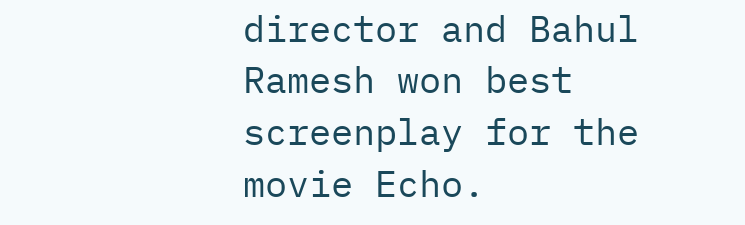director and Bahul Ramesh won best screenplay for the movie Echo.